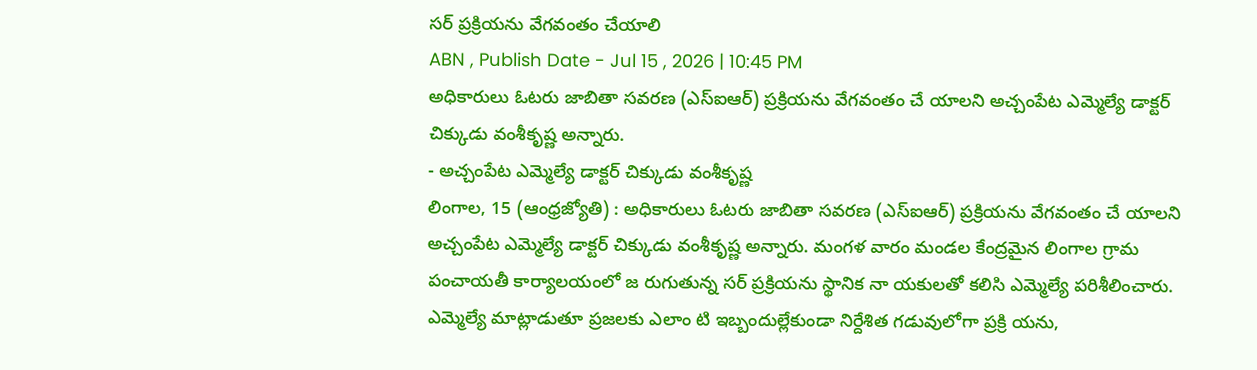సర్ ప్రక్రియను వేగవంతం చేయాలి
ABN , Publish Date - Jul 15 , 2026 | 10:45 PM
అధికారులు ఓటరు జాబితా సవరణ (ఎస్ఐఆర్) ప్రక్రియను వేగవంతం చే యాలని అచ్చంపేట ఎమ్మెల్యే డాక్టర్ చిక్కుడు వంశీకృష్ణ అన్నారు.
- అచ్చంపేట ఎమ్మెల్యే డాక్టర్ చిక్కుడు వంశీకృష్ణ
లింగాల, 15 (ఆంధ్రజ్యోతి) : అధికారులు ఓటరు జాబితా సవరణ (ఎస్ఐఆర్) ప్రక్రియను వేగవంతం చే యాలని అచ్చంపేట ఎమ్మెల్యే డాక్టర్ చిక్కుడు వంశీకృష్ణ అన్నారు. మంగళ వారం మండల కేంద్రమైన లింగాల గ్రామ పంచాయతీ కార్యాలయంలో జ రుగుతున్న సర్ ప్రక్రియను స్థానిక నా యకులతో కలిసి ఎమ్మెల్యే పరిశీలించారు. ఎమ్మెల్యే మాట్లాడుతూ ప్రజలకు ఎలాం టి ఇబ్బందుల్లేకుండా నిర్దేశిత గడువులోగా ప్రక్రి యను,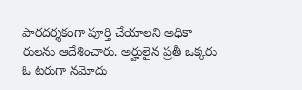పారదర్శకంగా పూర్తి చేయాలని అధికా రులను ఆదేశించారు. అర్హులైన ప్రతీ ఒక్కరు ఓ టరుగా నమోదు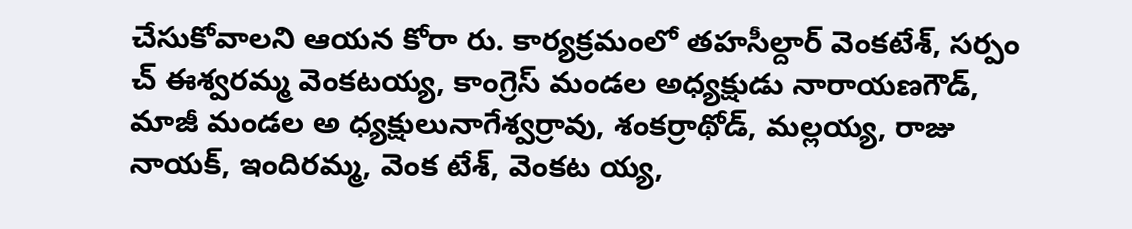చేసుకోవాలని ఆయన కోరా రు. కార్యక్రమంలో తహసీల్దార్ వెంకటేశ్, సర్పం చ్ ఈశ్వరమ్మ వెంకటయ్య, కాంగ్రెస్ మండల అధ్యక్షుడు నారాయణగౌడ్, మాజీ మండల అ ధ్యక్షులునాగేశ్వర్రావు, శంకర్రాథోడ్, మల్లయ్య, రాజు నాయక్, ఇందిరమ్మ, వెంక టేశ్, వెంకట య్య,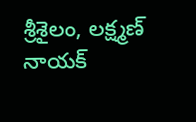శ్రీశైలం, లక్ష్మణ్ నాయక్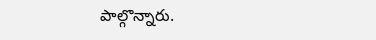పాల్గొన్నారు.